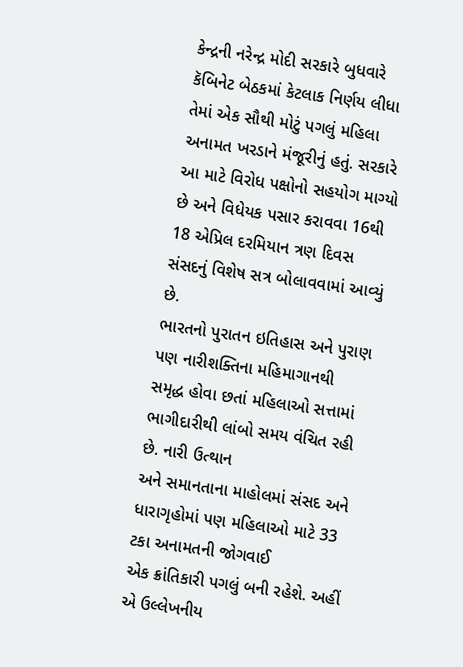કેન્દ્રની નરેન્દ્ર મોદી સરકારે બુધવારે કૅબિનેટ બેઠકમાં કેટલાક નિર્ણય લીધા તેમાં એક સૌથી મોટું પગલું મહિલા અનામત ખરડાને મંજૂરીનું હતું. સરકારે આ માટે વિરોધ પક્ષોનો સહયોગ માગ્યો છે અને વિધેયક પસાર કરાવવા 16થી 18 એપ્રિલ દરમિયાન ત્રણ દિવસ સંસદનું વિશેષ સત્ર બોલાવવામાં આવ્યું છે.
ભારતનો પુરાતન ઇતિહાસ અને પુરાણ પણ નારીશક્તિના મહિમાગાનથી
સમૃદ્ધ હોવા છતાં મહિલાઓ સત્તામાં ભાગીદારીથી લાંબો સમય વંચિત રહી છે. નારી ઉત્થાન
અને સમાનતાના માહોલમાં સંસદ અને ધારાગૃહોમાં પણ મહિલાઓ માટે 33 ટકા અનામતની જોગવાઈ
એક ક્રાંતિકારી પગલું બની રહેશે. અહીં એ ઉલ્લેખનીય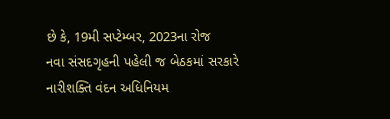છે કે, 19મી સપ્ટેમ્બર, 2023ના રોજ
નવા સંસદગૃહની પહેલી જ બેઠકમાં સરકારે નારીશક્તિ વંદન અધિનિયમ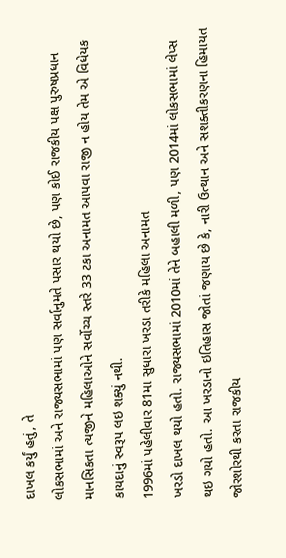દાખલ કર્યું હતું, તે
લોકસભામાં અને રાજ્યસભામાં પણ સર્વાનુમતે પસાર થયો છે, પણ કોઈ રાજકીય પક્ષ પુરુષપ્રધાન
માનસિકતા ત્યજીને મહિલાઓને સર્વોચ્ચ સ્તરે 33 ટકા અનામત આપવા રાજી ન હોય તેમ એ વિધેયક
કાયદાનું સ્વરૂપ લઇ શક્યું નથી.
1996માં પહેલીવાર 81મા સુધારા ખરડા તરીકે મહિલા અનામત
ખરડો દાખલ થયો હતો. રાજ્યસભામાં 2010માં તેને બહાલી મળી, પણ 2014માં લોકસભામાં લેપ્સ
થઇ ગયો હતો. આ ખરડાનો ઇતિહાસ જોતાં જણાય છે કે, નારી ઉત્થાન અને સશક્તીકરણના હિમાયત
જોરશોરથી કરતા રાજકીય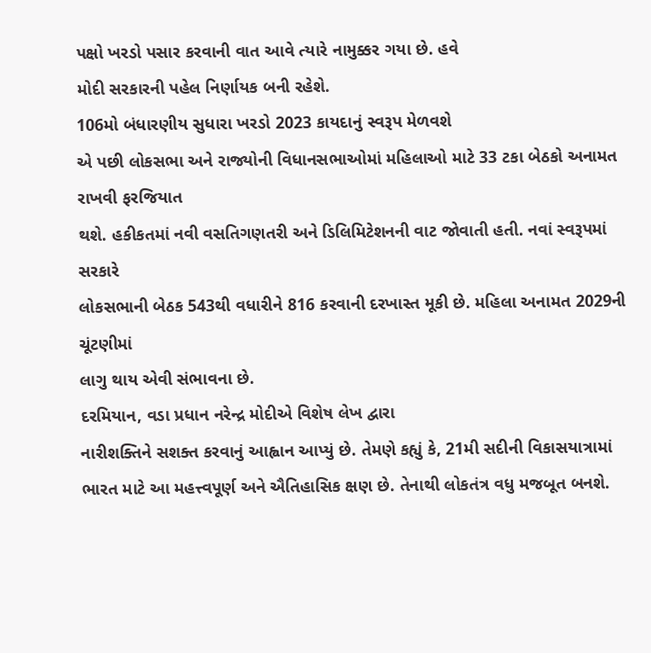પક્ષો ખરડો પસાર કરવાની વાત આવે ત્યારે નામુક્કર ગયા છે. હવે
મોદી સરકારની પહેલ નિર્ણાયક બની રહેશે.
106મો બંધારણીય સુધારા ખરડો 2023 કાયદાનું સ્વરૂપ મેળવશે
એ પછી લોકસભા અને રાજ્યોની વિધાનસભાઓમાં મહિલાઓ માટે 33 ટકા બેઠકો અનામત રાખવી ફરજિયાત
થશે. હકીકતમાં નવી વસતિગણતરી અને ડિલિમિટેશનની વાટ જોવાતી હતી. નવાં સ્વરૂપમાં સરકારે
લોકસભાની બેઠક 543થી વધારીને 816 કરવાની દરખાસ્ત મૂકી છે. મહિલા અનામત 2029ની ચૂંટણીમાં
લાગુ થાય એવી સંભાવના છે.
દરમિયાન, વડા પ્રધાન નરેન્દ્ર મોદીએ વિશેષ લેખ દ્વારા
નારીશક્તિને સશક્ત કરવાનું આહ્વાન આપ્યું છે. તેમણે કહ્યું કે, 21મી સદીની વિકાસયાત્રામાં
ભારત માટે આ મહત્ત્વપૂર્ણ અને ઐતિહાસિક ક્ષણ છે. તેનાથી લોકતંત્ર વધુ મજબૂત બનશે.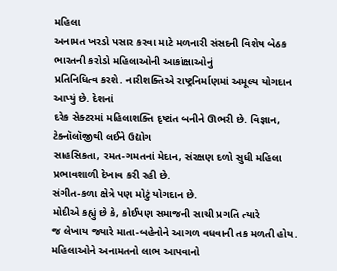મહિલા
અનામત ખરડો પસાર કરવા માટે મળનારી સંસદની વિશેષ બેઠક ભારતની કરોડો મહિલાઓની આકાંક્ષાઓનું
પ્રતિનિધિત્વ કરશે. નારીશક્તિએ રાષ્ટ્રનિર્માણમાં અમૂલ્ય યોગદાન આપ્યું છે. દેશનાં
દરેક સેક્ટરમાં મહિલાશક્તિ દૃષ્ટાંત બનીને ઊભરી છે. વિજ્ઞાન, ટેક્નૉલૉજીથી લઈને ઉદ્યોગ
સાહસિકતા, રમત-ગમતનાં મેદાન, સંરક્ષણ દળો સુધી મહિલા પ્રભાવશાળી દેખાવ કરી રહી છે.
સંગીત-કળા ક્ષેત્રે પણ મોટું યોગદાન છે.
મોદીએ કહ્યું છે કે, કોઈપણ સમાજની સાચી પ્રગતિ ત્યારે
જ લેખાય જ્યારે માતા-બહેનોને આગળ વધવાની તક મળતી હોય. મહિલાઓને અનામતનો લાભ આપવાનો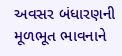અવસર બંધારણની મૂળભૂત ભાવનાને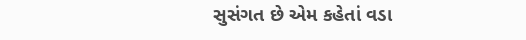સુસંગત છે એમ કહેતાં વડા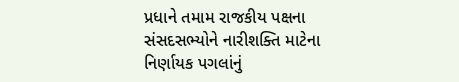પ્રધાને તમામ રાજકીય પક્ષના
સંસદસભ્યોને નારીશક્તિ માટેના નિર્ણાયક પગલાંનું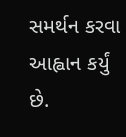સમર્થન કરવા આહ્વાન કર્યું છે.